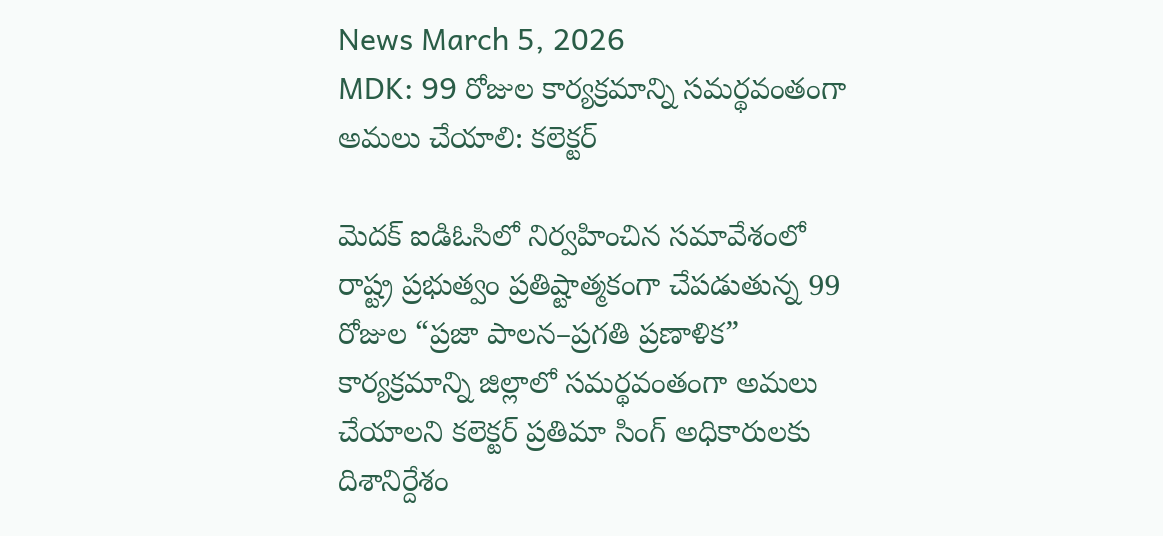News March 5, 2026
MDK: 99 రోజుల కార్యక్రమాన్ని సమర్థవంతంగా అమలు చేయాలి: కలెక్టర్

మెదక్ ఐడిఓసిలో నిర్వహించిన సమావేశంలో రాష్ట్ర ప్రభుత్వం ప్రతిష్టాత్మకంగా చేపడుతున్న 99 రోజుల “ప్రజా పాలన–ప్రగతి ప్రణాళిక” కార్యక్రమాన్ని జిల్లాలో సమర్థవంతంగా అమలు చేయాలని కలెక్టర్ ప్రతిమా సింగ్ అధికారులకు దిశానిర్దేశం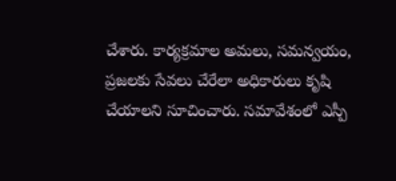చేశారు. కార్యక్రమాల అమలు, సమన్వయం, ప్రజలకు సేవలు చేరేలా అధికారులు కృషి చేయాలని సూచించారు. సమావేశంలో ఎస్పీ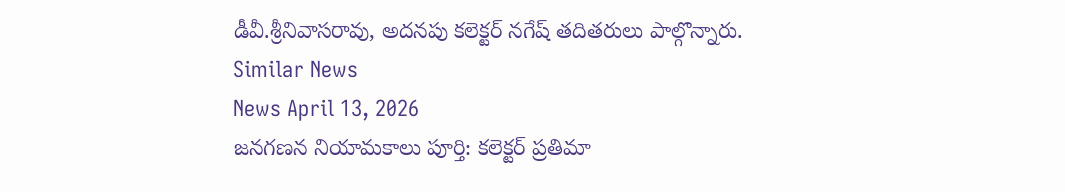డీవీ.శ్రీనివాసరావు, అదనపు కలెక్టర్ నగేష్ తదితరులు పాల్గొన్నారు.
Similar News
News April 13, 2026
జనగణన నియామకాలు పూర్తి: కలెక్టర్ ప్రతిమా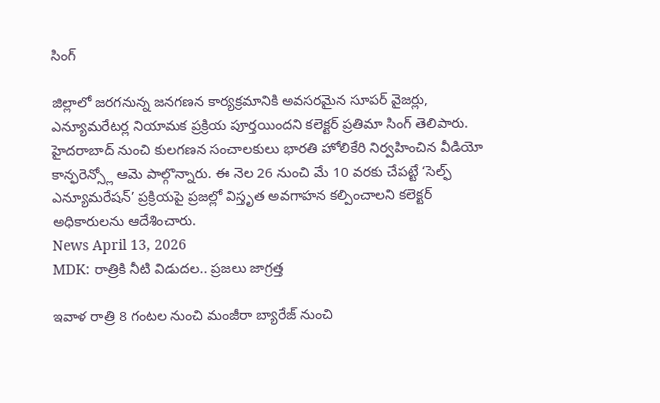సింగ్

జిల్లాలో జరగనున్న జనగణన కార్యక్రమానికి అవసరమైన సూపర్ వైజర్లు, ఎన్యూమరేటర్ల నియామక ప్రక్రియ పూర్తయిందని కలెక్టర్ ప్రతిమా సింగ్ తెలిపారు. హైదరాబాద్ నుంచి కులగణన సంచాలకులు భారతి హోలికేరి నిర్వహించిన వీడియో కాన్ఫరెన్స్లో ఆమె పాల్గొన్నారు. ఈ నెల 26 నుంచి మే 10 వరకు చేపట్టే ‘సెల్ఫ్ ఎన్యూమరేషన్’ ప్రక్రియపై ప్రజల్లో విస్తృత అవగాహన కల్పించాలని కలెక్టర్ అధికారులను ఆదేశించారు.
News April 13, 2026
MDK: రాత్రికి నీటి విడుదల.. ప్రజలు జాగ్రత్త

ఇవాళ రాత్రి 8 గంటల నుంచి మంజీరా బ్యారేజ్ నుంచి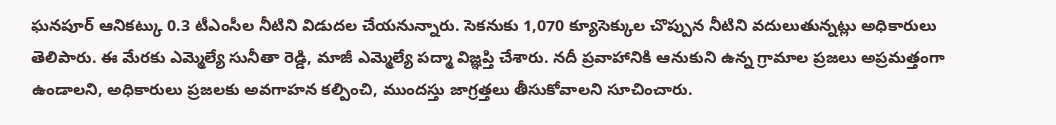ఘనపూర్ ఆనికట్కు 0.3 టీఎంసీల నీటిని విడుదల చేయనున్నారు. సెకనుకు 1,070 క్యూసెక్కుల చొప్పున నీటిని వదులుతున్నట్లు అధికారులు తెలిపారు. ఈ మేరకు ఎమ్మెల్యే సునీతా రెడ్డి, మాజీ ఎమ్మెల్యే పద్మా విజ్ఞప్తి చేశారు. నదీ ప్రవాహానికి ఆనుకుని ఉన్న గ్రామాల ప్రజలు అప్రమత్తంగా ఉండాలని, అధికారులు ప్రజలకు అవగాహన కల్పించి, ముందస్తు జాగ్రత్తలు తీసుకోవాలని సూచించారు.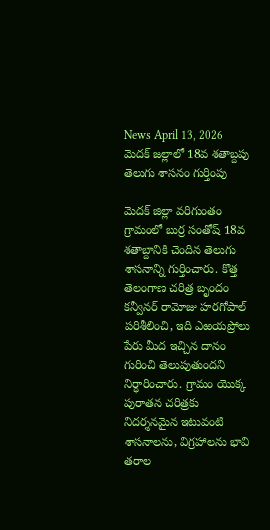News April 13, 2026
మెదక్ జల్లాలో 18వ శతాబ్దపు తెలుగు శాసనం గుర్తింపు

మెదక్ జిల్లా వరిగుంతం గ్రామంలో బుర్ర సంతోష్ 18వ శతాబ్దానికి చెందిన తెలుగు శాసనాన్ని గుర్తించారు. కొత్త తెలంగాణ చరిత్ర బృందం కన్వీనర్ రామోజు హరగోపాల్ పరిశీలించి, ఇది ఎఱయప్రోలు పేరు మీద ఇచ్చిన దానం గురించి తెలుపుతుందని నిర్ధారించారు. గ్రామం యొక్క పురాతన చరిత్రకు నిదర్శనమైన ఇటువంటి శాసనాలను, విగ్రహాలను భావి తరాల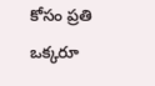కోసం ప్రతి ఒక్కరూ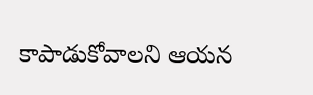కాపాడుకోవాలని ఆయన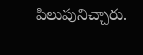పిలుపునిచ్చారు.